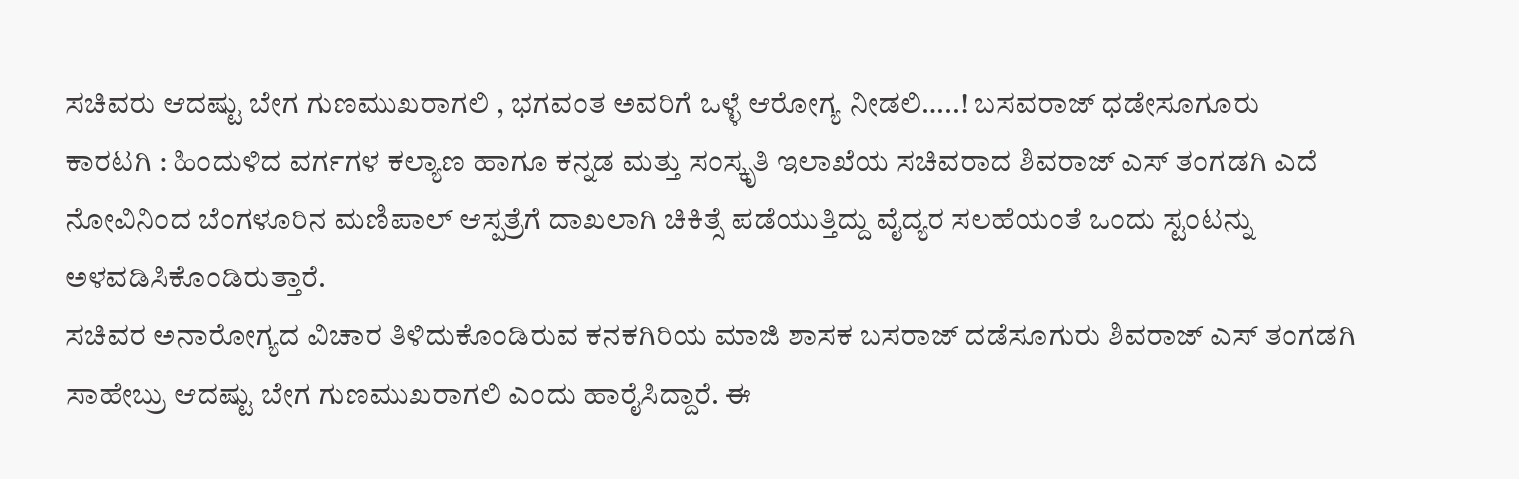ಸಚಿವರು ಆದಷ್ಟು ಬೇಗ ಗುಣಮುಖರಾಗಲಿ , ಭಗವಂತ ಅವರಿಗೆ ಒಳ್ಳೆ ಆರೋಗ್ಯ ನೀಡಲಿ…..! ಬಸವರಾಜ್ ಧಡೇಸೂಗೂರು
ಕಾರಟಗಿ : ಹಿಂದುಳಿದ ವರ್ಗಗಳ ಕಲ್ಯಾಣ ಹಾಗೂ ಕನ್ನಡ ಮತ್ತು ಸಂಸ್ಕೃತಿ ಇಲಾಖೆಯ ಸಚಿವರಾದ ಶಿವರಾಜ್ ಎಸ್ ತಂಗಡಗಿ ಎದೆ ನೋವಿನಿಂದ ಬೆಂಗಳೂರಿನ ಮಣಿಪಾಲ್ ಆಸ್ಪತ್ರೆಗೆ ದಾಖಲಾಗಿ ಚಿಕಿತ್ಸೆ ಪಡೆಯುತ್ತಿದ್ದು ವೈದ್ಯರ ಸಲಹೆಯಂತೆ ಒಂದು ಸ್ಟಂಟನ್ನು ಅಳವಡಿಸಿಕೊಂಡಿರುತ್ತಾರೆ.
ಸಚಿವರ ಅನಾರೋಗ್ಯದ ವಿಚಾರ ತಿಳಿದುಕೊಂಡಿರುವ ಕನಕಗಿರಿಯ ಮಾಜಿ ಶಾಸಕ ಬಸರಾಜ್ ದಡೆಸೂಗುರು ಶಿವರಾಜ್ ಎಸ್ ತಂಗಡಗಿ ಸಾಹೇಬ್ರು ಆದಷ್ಟು ಬೇಗ ಗುಣಮುಖರಾಗಲಿ ಎಂದು ಹಾರೈಸಿದ್ದಾರೆ. ಈ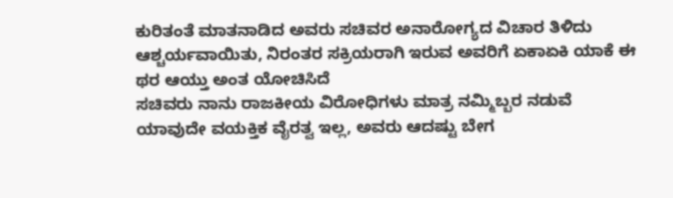ಕುರಿತಂತೆ ಮಾತನಾಡಿದ ಅವರು ಸಚಿವರ ಅನಾರೋಗ್ಯದ ವಿಚಾರ ತಿಳಿದು ಆಶ್ಚರ್ಯವಾಯಿತು, ನಿರಂತರ ಸಕ್ರಿಯರಾಗಿ ಇರುವ ಅವರಿಗೆ ಏಕಾಏಕಿ ಯಾಕೆ ಈ ಥರ ಆಯ್ತು ಅಂತ ಯೋಚಿಸಿದೆ
ಸಚಿವರು ನಾನು ರಾಜಕೀಯ ವಿರೋಧಿಗಳು ಮಾತ್ರ ನಮ್ಮಿಬ್ಬರ ನಡುವೆ ಯಾವುದೇ ವಯಕ್ತಿಕ ವೈರತ್ವ ಇಲ್ಲ, ಅವರು ಆದಷ್ಟು ಬೇಗ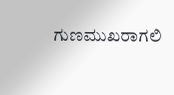ಗುಣಮುಖರಾಗಲಿ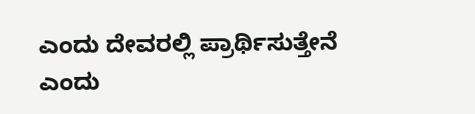ಎಂದು ದೇವರಲ್ಲಿ ಪ್ರಾರ್ಥಿಸುತ್ತೇನೆ ಎಂದು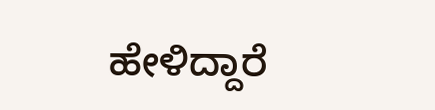ಹೇಳಿದ್ದಾರೆ